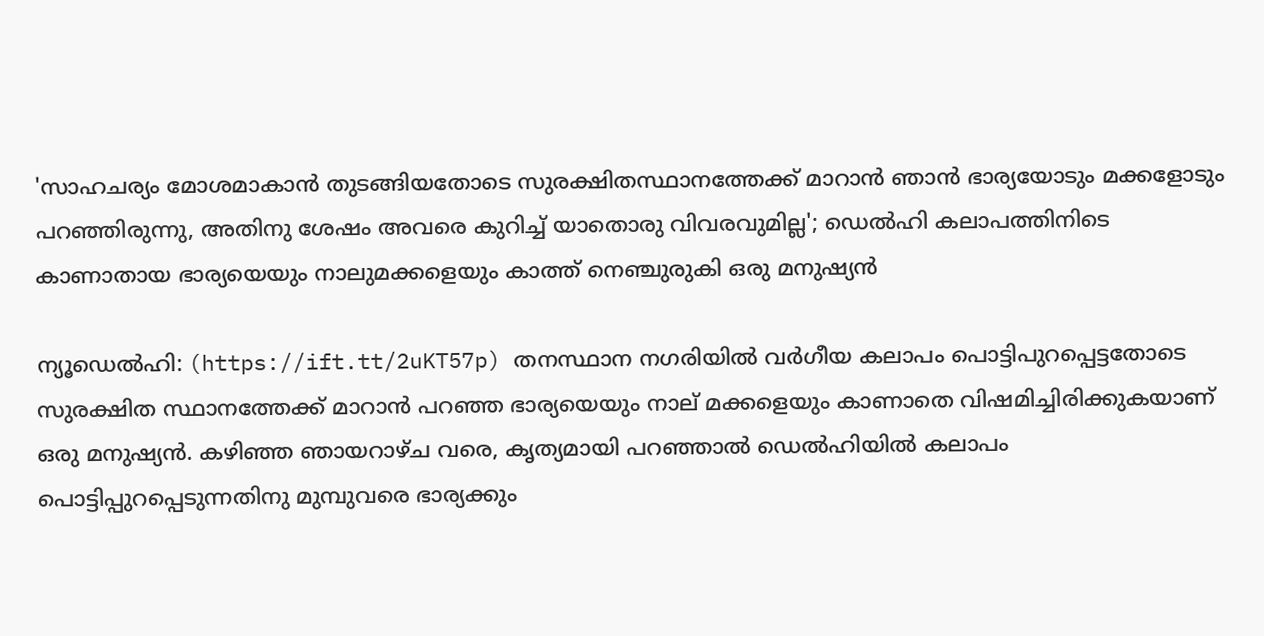'സാഹചര്യം മോശമാകാന്‍ തുടങ്ങിയതോടെ സുരക്ഷിതസ്ഥാനത്തേക്ക് മാറാന്‍ ഞാന്‍ ഭാര്യയോടും മക്കളോടും പറഞ്ഞിരുന്നു, അതിനു ശേഷം അവരെ കുറിച്ച് യാതൊരു വിവരവുമില്ല'; ഡെല്‍ഹി കലാപത്തിനിടെ കാണാതായ ഭാര്യയെയും നാലുമക്കളെയും കാത്ത് നെഞ്ചുരുകി ഒരു മനുഷ്യന്‍

ന്യൂഡെല്‍ഹി: (https://ift.tt/2uKT57p) തനസ്ഥാന നഗരിയില്‍ വര്‍ഗീയ കലാപം പൊട്ടിപുറപ്പെട്ടതോടെ സുരക്ഷിത സ്ഥാനത്തേക്ക് മാറാന്‍ പറഞ്ഞ ഭാര്യയെയും നാല് മക്കളെയും കാണാതെ വിഷമിച്ചിരിക്കുകയാണ് ഒരു മനുഷ്യന്‍. കഴിഞ്ഞ ഞായറാഴ്ച വരെ, കൃത്യമായി പറഞ്ഞാല്‍ ഡെല്‍ഹിയില്‍ കലാപം പൊട്ടിപ്പുറപ്പെടുന്നതിനു മുമ്പുവരെ ഭാര്യക്കും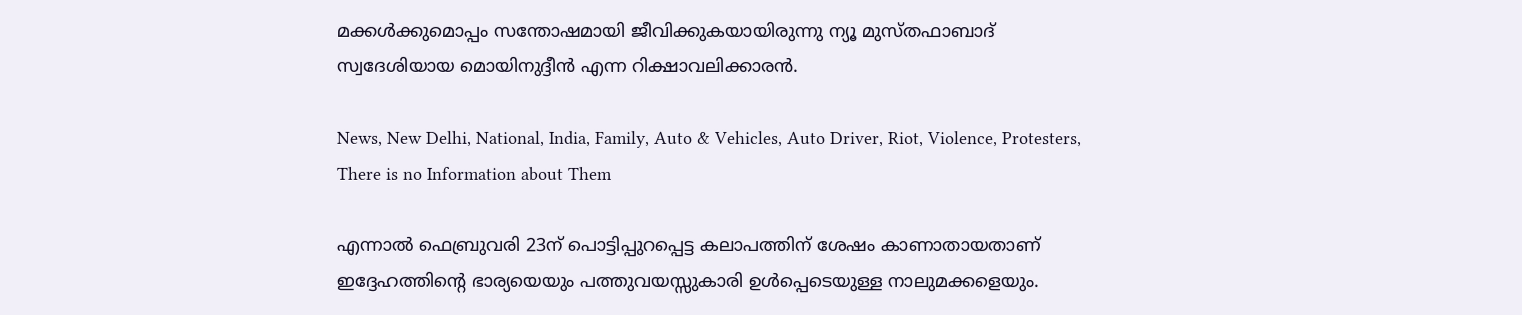മക്കള്‍ക്കുമൊപ്പം സന്തോഷമായി ജീവിക്കുകയായിരുന്നു ന്യൂ മുസ്തഫാബാദ് സ്വദേശിയായ മൊയിനുദ്ദീന്‍ എന്ന റിക്ഷാവലിക്കാരന്‍.

News, New Delhi, National, India, Family, Auto & Vehicles, Auto Driver, Riot, Violence, Protesters, There is no Information about Them

എന്നാല്‍ ഫെബ്രുവരി 23ന് പൊട്ടിപ്പുറപ്പെട്ട കലാപത്തിന് ശേഷം കാണാതായതാണ് ഇദ്ദേഹത്തിന്റെ ഭാര്യയെയും പത്തുവയസ്സുകാരി ഉള്‍പ്പെടെയുള്ള നാലുമക്കളെയും.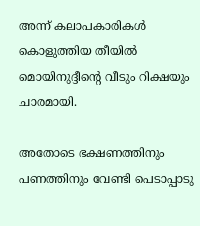അന്ന് കലാപകാരികള്‍ കൊളുത്തിയ തീയില്‍ മൊയിനുദ്ദീന്റെ വീടും റിക്ഷയും ചാരമായി.

അതോടെ ഭക്ഷണത്തിനും പണത്തിനും വേണ്ടി പെടാപ്പാടു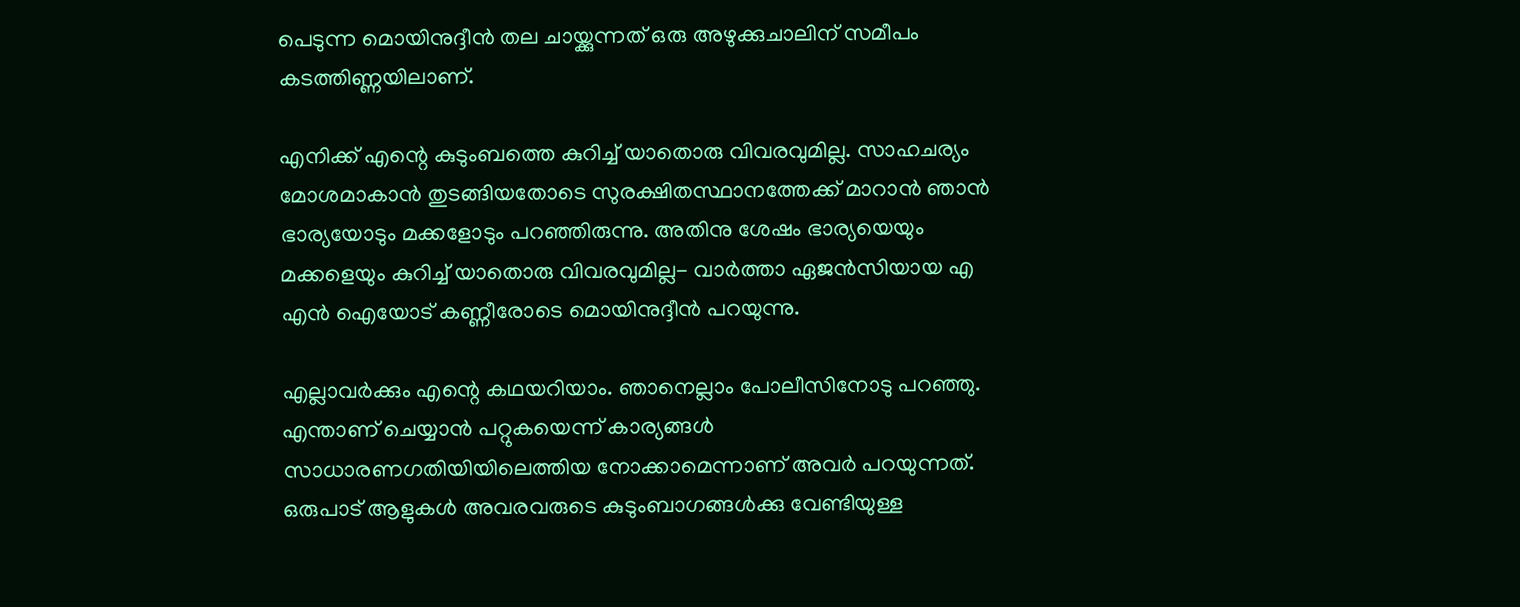പെടുന്ന മൊയിനുദ്ദീന്‍ തല ചായ്ക്കുന്നത് ഒരു അഴുക്കുചാലിന് സമീപം കടത്തിണ്ണയിലാണ്.

എനിക്ക് എന്റെ കുടുംബത്തെ കുറിച്ച് യാതൊരു വിവരവുമില്ല. സാഹചര്യം മോശമാകാന്‍ തുടങ്ങിയതോടെ സുരക്ഷിതസ്ഥാനത്തേക്ക് മാറാന്‍ ഞാന്‍ ഭാര്യയോടും മക്കളോടും പറഞ്ഞിരുന്നു. അതിനു ശേഷം ഭാര്യയെയും മക്കളെയും കുറിച്ച് യാതൊരു വിവരവുമില്ല- വാര്‍ത്താ ഏജന്‍സിയായ എ എന്‍ ഐയോട് കണ്ണീരോടെ മൊയിനുദ്ദീന്‍ പറയുന്നു.

എല്ലാവര്‍ക്കും എന്റെ കഥയറിയാം. ഞാനെല്ലാം പോലീസിനോടു പറഞ്ഞു. എന്താണ് ചെയ്യാന്‍ പറ്റുകയെന്ന് കാര്യങ്ങള്‍ സാധാരണഗതിയിയിലെത്തിയ നോക്കാമെന്നാണ് അവര്‍ പറയുന്നത്. ഒരുപാട് ആളുകള്‍ അവരവരുടെ കുടുംബാഗങ്ങള്‍ക്കു വേണ്ടിയുള്ള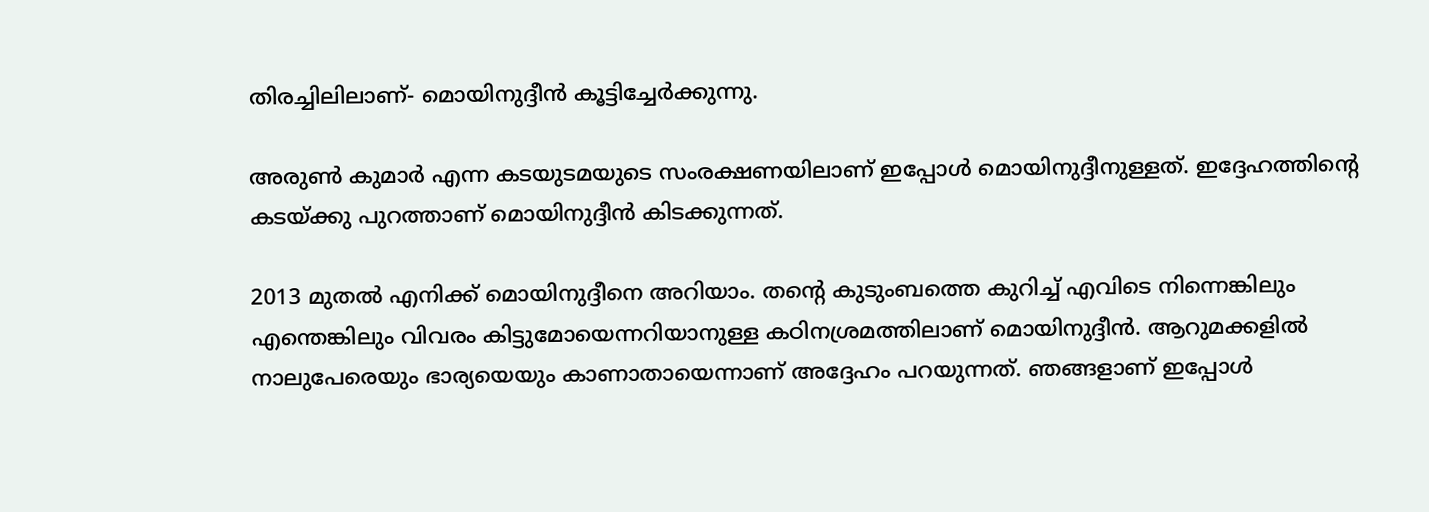തിരച്ചിലിലാണ്- മൊയിനുദ്ദീന്‍ കൂട്ടിച്ചേര്‍ക്കുന്നു.

അരുണ്‍ കുമാര്‍ എന്ന കടയുടമയുടെ സംരക്ഷണയിലാണ് ഇപ്പോള്‍ മൊയിനുദ്ദീനുള്ളത്. ഇദ്ദേഹത്തിന്റെ കടയ്ക്കു പുറത്താണ് മൊയിനുദ്ദീന്‍ കിടക്കുന്നത്.

2013 മുതല്‍ എനിക്ക് മൊയിനുദ്ദീനെ അറിയാം. തന്റെ കുടുംബത്തെ കുറിച്ച് എവിടെ നിന്നെങ്കിലും എന്തെങ്കിലും വിവരം കിട്ടുമോയെന്നറിയാനുള്ള കഠിനശ്രമത്തിലാണ് മൊയിനുദ്ദീന്‍. ആറുമക്കളില്‍ നാലുപേരെയും ഭാര്യയെയും കാണാതായെന്നാണ് അദ്ദേഹം പറയുന്നത്. ഞങ്ങളാണ് ഇപ്പോള്‍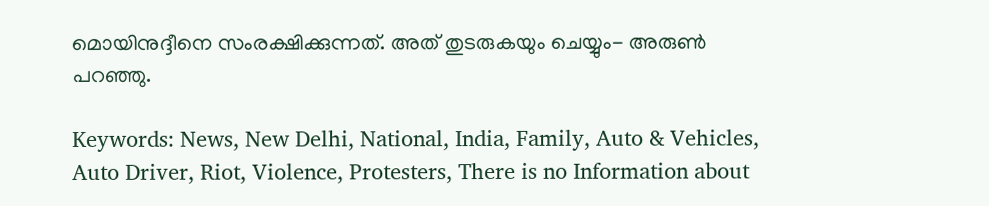മൊയിനുദ്ദീനെ സംരക്ഷിക്കുന്നത്. അത് തുടരുകയും ചെയ്യും- അരുണ്‍ പറഞ്ഞു.

Keywords: News, New Delhi, National, India, Family, Auto & Vehicles, Auto Driver, Riot, Violence, Protesters, There is no Information about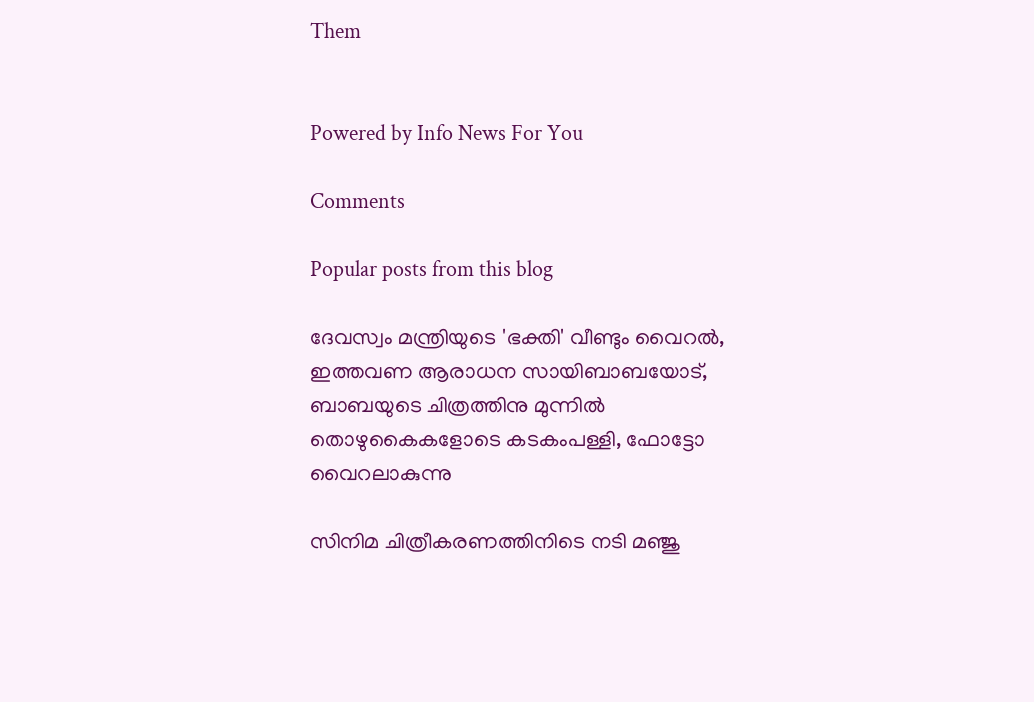Them


Powered by Info News For You

Comments

Popular posts from this blog

ദേവസ്വം മന്ത്രിയുടെ 'ഭക്തി' വീണ്ടും വൈറല്‍, ഇത്തവണ ആരാധന സായിബാബയോട്, ബാബയുടെ ചിത്രത്തിനു മുന്നില്‍ തൊഴുകൈകളോടെ കടകംപള്ളി, ഫോട്ടോ വൈറലാകുന്നു

സിനിമ ചിത്രീകരണത്തിനിടെ നടി മഞ്ജു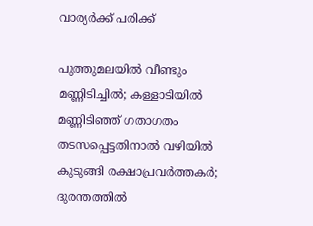വാര്യര്‍ക്ക് പരിക്ക്

പുത്തുമലയില്‍ വീണ്ടും മണ്ണിടിച്ചില്‍; കള്ളാടിയില്‍ മണ്ണിടിഞ്ഞ് ഗതാഗതം തടസപ്പെട്ടതിനാല്‍ വഴിയില്‍ കുടുങ്ങി രക്ഷാപ്രവര്‍ത്തകര്‍; ദുരന്തത്തില്‍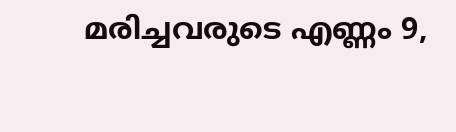മരിച്ചവരുടെ എണ്ണം 9,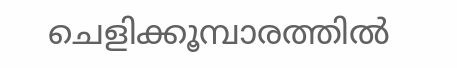ചെളിക്കൂമ്പാരത്തില്‍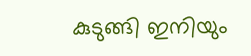കുടുങ്ങി ഇനിയും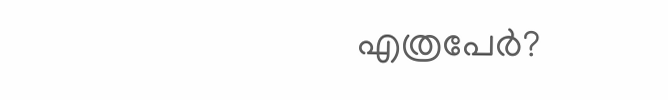എത്രപേര്‍?